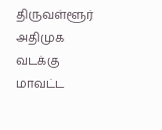திருவள்ளூர் அதிமுக வடக்கு மாவட்ட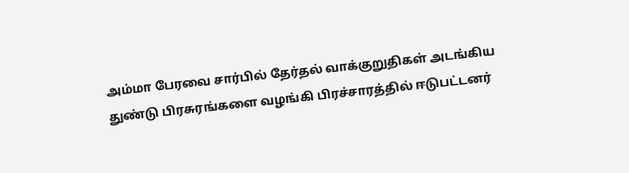அம்மா பேரவை சார்பில் தேர்தல் வாக்குறுதிகள் அடங்கிய துண்டு பிரசுரங்களை வழங்கி பிரச்சாரத்தில் ஈடுபட்டனர்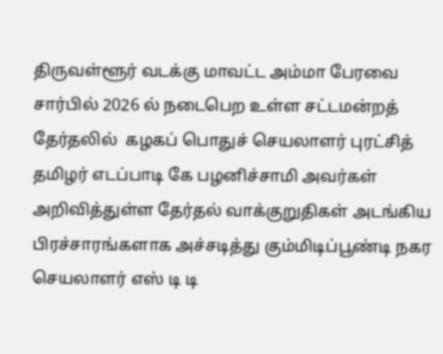திருவள்ளூர் வடக்கு மாவட்ட அம்மா பேரவை சார்பில் 2026 ல் நடைபெற உள்ள சட்டமன்றத் தேர்தலில்  கழகப் பொதுச் செயலாளர் புரட்சித் தமிழர் எடப்பாடி கே பழனிச்சாமி அவர்கள் அறிவித்துள்ள தேர்தல் வாக்குறுதிகள் அடங்கிய பிரச்சாரங்களாக அச்சடித்து கும்மிடிப்பூண்டி நகர செயலாளர் எஸ் டி டி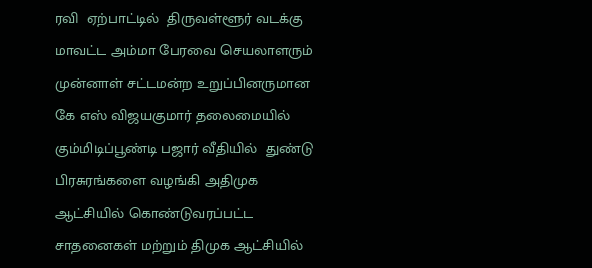ரவி  ஏற்பாட்டில்  திருவள்ளூர் வடக்கு மாவட்ட அம்மா பேரவை செயலாளரும் முன்னாள் சட்டமன்ற உறுப்பினருமான கே எஸ் விஜயகுமார் தலைமையில் கும்மிடிப்பூண்டி பஜார் வீதியில்  துண்டு பிரசுரங்களை வழங்கி அதிமுக ஆட்சியில் கொண்டுவரப்பட்ட சாதனைகள் மற்றும் திமுக ஆட்சியில்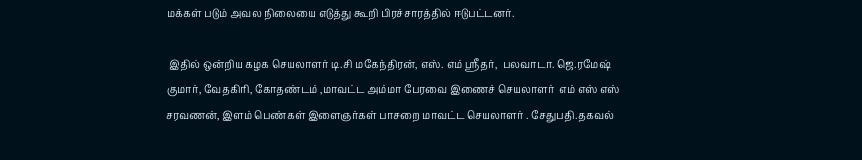மக்கள் படும் அவல நிலையை எடுத்து கூறி பிரச்சாரத்தில் ஈடுபட்டனர்.

 இதில் ஒன்றிய கழக செயலாளர் டி.சி மகேந்திரன், எஸ். எம் ஸ்ரீதர்,  பலவாடா. ஜெ.ரமேஷ் குமார், வேதகிரி, கோதண்டம் ,மாவட்ட அம்மா பேரவை இணைச் செயலாளர்  எம் எஸ் எஸ் சரவணன், இளம் பெண்கள் இளைஞர்கள் பாசறை மாவட்ட செயலாளர் . சேதுபதி.தகவல்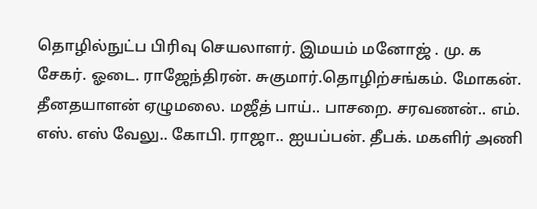தொழில்நுட்ப பிரிவு செயலாளர். இமயம் மனோஜ் . மு. க சேகர். ஓடை. ராஜேந்திரன். சுகுமார்.தொழிற்சங்கம். மோகன். தீனதயாளன் ஏழுமலை. மஜீத் பாய்.. பாசறை. சரவணன்.. எம். எஸ். எஸ் வேலு.. கோபி. ராஜா.. ஐயப்பன். தீபக். மகளிர் அணி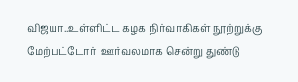விஜயா..உள்ளிட்ட கழக நிர்வாகிகள் நூற்றுக்கு மேற்பட்டோர்  ஊர்வலமாக சென்று துண்டு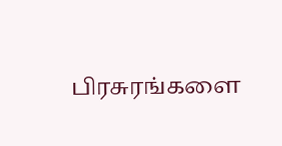பிரசுரங்களை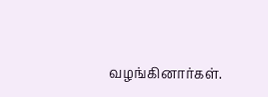வழங்கினார்கள்.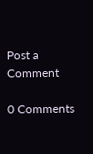Post a Comment

0 Comments